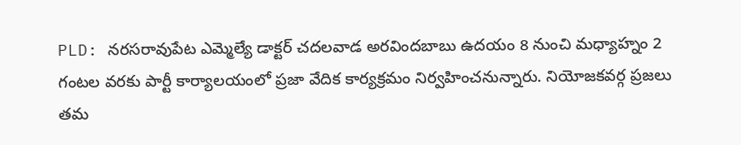PLD: నరసరావుపేట ఎమ్మెల్యే డాక్టర్ చదలవాడ అరవిందబాబు ఉదయం 8 నుంచి మధ్యాహ్నం 2 గంటల వరకు పార్టీ కార్యాలయంలో ప్రజా వేదిక కార్యక్రమం నిర్వహించనున్నారు. నియోజకవర్గ ప్రజలు తమ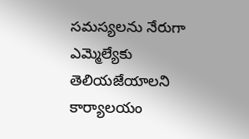సమస్యలను నేరుగా ఎమ్మెల్యేకు తెలియజేయాలని కార్యాలయం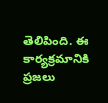తెలిపింది. ఈ కార్యక్రమానికి ప్రజలు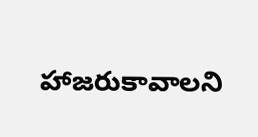హాజరుకావాలని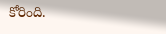కోరింది.